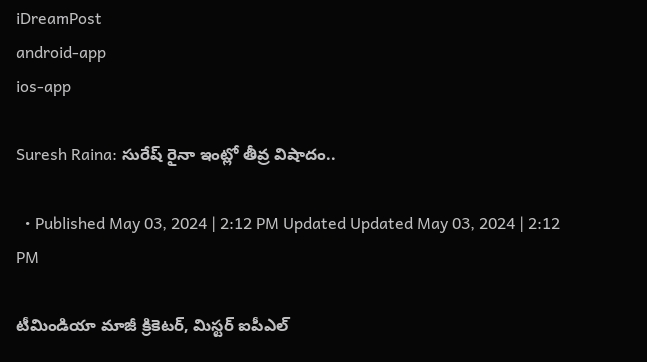iDreamPost
android-app
ios-app

Suresh Raina: సురేష్ రైనా ఇంట్లో తీవ్ర విషాదం..

  • Published May 03, 2024 | 2:12 PM Updated Updated May 03, 2024 | 2:12 PM

టీమిండియా మాజీ క్రికెటర్, మిస్టర్ ఐపీఎల్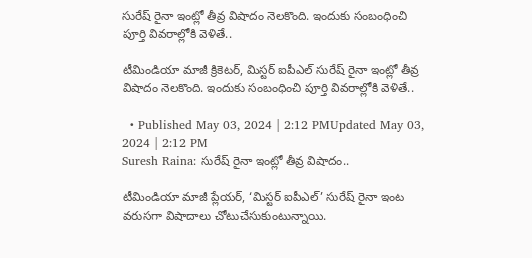సురేష్ రైనా ఇంట్లో తీవ్ర విషాదం నెలకొంది. ఇందుకు సంబంధించి పూర్తి వివరాల్లోకి వెళితే..

టీమిండియా మాజీ క్రికెటర్, మిస్టర్ ఐపీఎల్ సురేష్ రైనా ఇంట్లో తీవ్ర విషాదం నెలకొంది. ఇందుకు సంబంధించి పూర్తి వివరాల్లోకి వెళితే..

  • Published May 03, 2024 | 2:12 PMUpdated May 03, 2024 | 2:12 PM
Suresh Raina: సురేష్ రైనా ఇంట్లో తీవ్ర విషాదం..

టీమిండియా మాజీ ప్లేయర్, ‘మిస్టర్ ఐపీఎల్’ సురేష్ రైనా ఇంట వరుసగా విషాదాలు చోటుచేసుకుంటున్నాయి.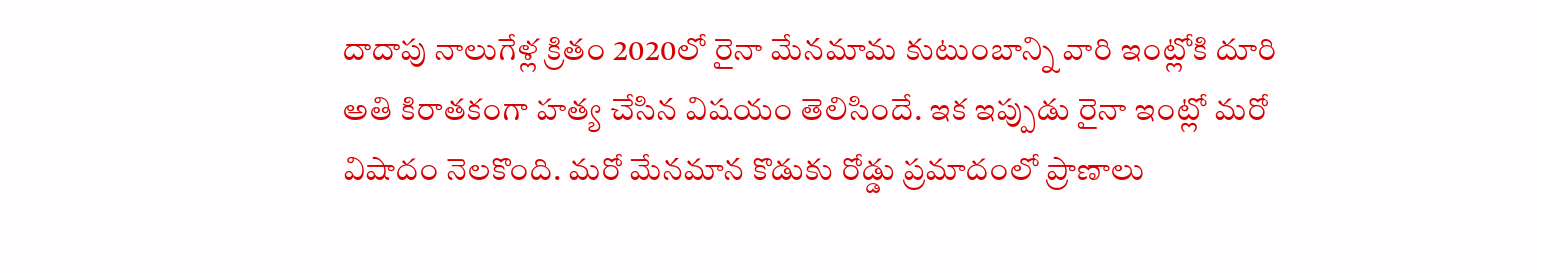దాదాపు నాలుగేళ్ల క్రితం 2020లో రైనా మేనమామ కుటుంబాన్ని వారి ఇంట్లోకి దూరి అతి కిరాతకంగా హత్య చేసిన విషయం తెలిసిందే. ఇక ఇప్పుడు రైనా ఇంట్లో మరో విషాదం నెలకొంది. మరో మేనమాన కొడుకు రోడ్డు ప్రమాదంలో ప్రాణాలు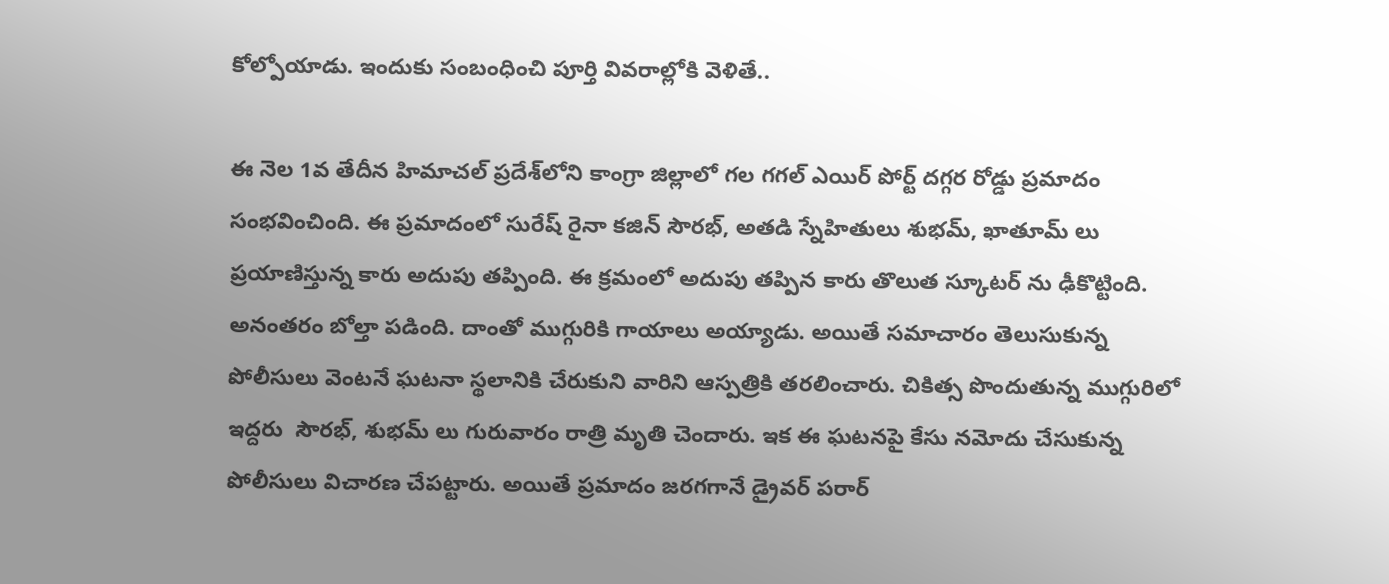కోల్పోయాడు. ఇందుకు సంబంధించి పూర్తి వివరాల్లోకి వెళితే..

ఈ నెల 1వ తేదీన హిమాచల్ ప్రదేశ్‌లోని కాంగ్రా జిల్లాలో గల గగల్ ఎయిర్ పోర్ట్ దగ్గర రోడ్డు ప్రమాదం సంభవించింది. ఈ ప్రమాదంలో సురేష్ రైనా కజిన్ సౌరభ్, అతడి స్నేహితులు శుభమ్, ఖాతూమ్ లు ప్రయాణిస్తున్న కారు అదుపు తప్పింది. ఈ క్రమంలో అదుపు తప్పిన కారు తొలుత స్కూటర్ ను ఢీకొట్టింది. అనంతరం బోల్తా పడింది. దాంతో ముగ్గురికి గాయాలు అయ్యాడు. అయితే సమాచారం తెలుసుకున్న పోలీసులు వెంటనే ఘటనా స్థలానికి చేరుకుని వారిని ఆస్పత్రికి తరలించారు. చికిత్స పొందుతున్న ముగ్గురిలో ఇద్దరు  సౌరభ్, శుభమ్ లు గురువారం రాత్రి మృతి చెందారు. ఇక ఈ ఘటనపై కేసు నమోదు చేసుకున్న పోలీసులు విచారణ చేపట్టారు. అయితే ప్రమాదం జరగగానే డ్రైవర్ పరార్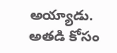అయ్యాడు. అతడి కోసం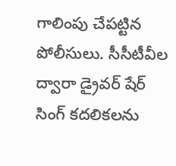గాలింపు చేపట్టిన పోలీసులు. సీసీటీవీల ద్వారా డ్రైవర్ షేర్ సింగ్ కదలికలను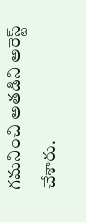గమనించి అతడిని అరెస్ట్ చేశారు.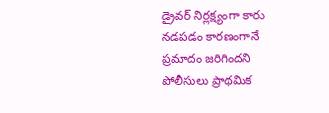డ్రైవర్ నిర్లక్ష్యంగా కారు నడపడం కారణంగానే ప్రమాదం జరిగిందని పోలీసులు ప్రాథమిక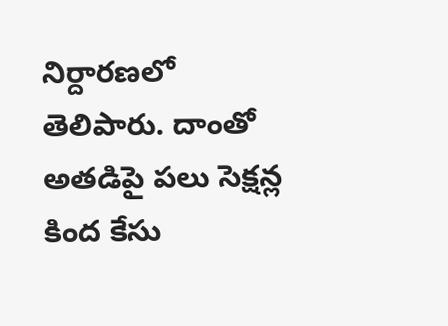నిర్దారణలో తెలిపారు. దాంతో అతడిపై పలు సెక్షన్ల కింద కేసు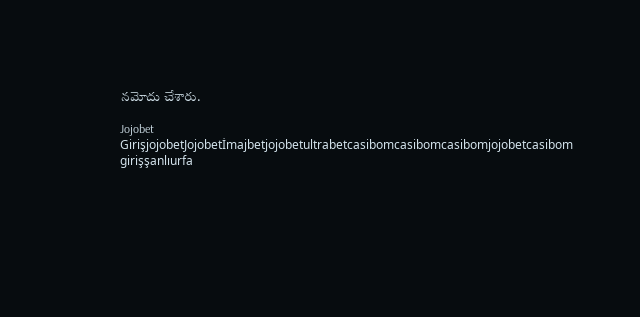నమోదు చేశారు.

Jojobet GirişjojobetJojobetİmajbetjojobetultrabetcasibomcasibomcasibomjojobetcasibom girişşanlıurfa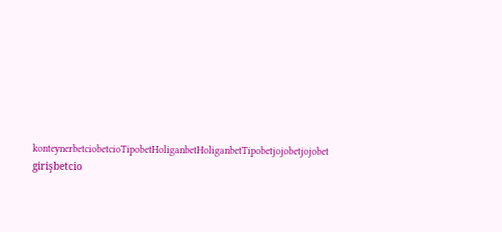konteynerbetciobetcioTipobetHoliganbetHoliganbetTipobetjojobetjojobet girişbetcio